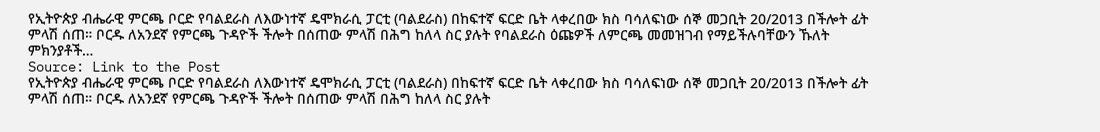የኢትዮጵያ ብሔራዊ ምርጫ ቦርድ የባልደራስ ለእውነተኛ ዴሞክራሲ ፓርቲ (ባልደራስ) በከፍተኛ ፍርድ ቤት ላቀረበው ክስ ባሳለፍነው ሰኞ መጋቢት 20/2013 በችሎት ፊት ምላሽ ሰጠ። ቦርዱ ለአንደኛ የምርጫ ጉዳዮች ችሎት በሰጠው ምላሽ በሕግ ከለላ ስር ያሉት የባልደራስ ዕጩዎች ለምርጫ መመዝገብ የማይችሉባቸውን ኹለት ምክንያቶች…
Source: Link to the Post
የኢትዮጵያ ብሔራዊ ምርጫ ቦርድ የባልደራስ ለእውነተኛ ዴሞክራሲ ፓርቲ (ባልደራስ) በከፍተኛ ፍርድ ቤት ላቀረበው ክስ ባሳለፍነው ሰኞ መጋቢት 20/2013 በችሎት ፊት ምላሽ ሰጠ። ቦርዱ ለአንደኛ የምርጫ ጉዳዮች ችሎት በሰጠው ምላሽ በሕግ ከለላ ስር ያሉት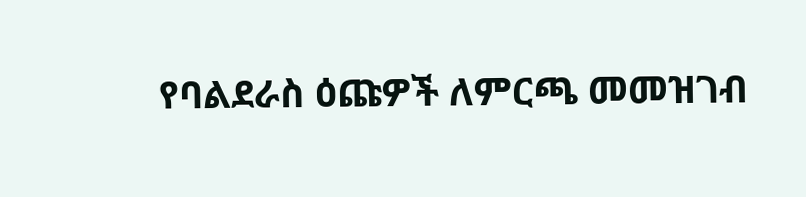የባልደራስ ዕጩዎች ለምርጫ መመዝገብ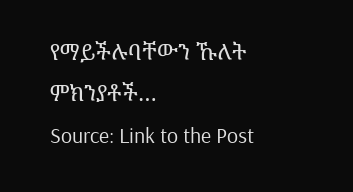የማይችሉባቸውን ኹለት ምክንያቶች…
Source: Link to the Post